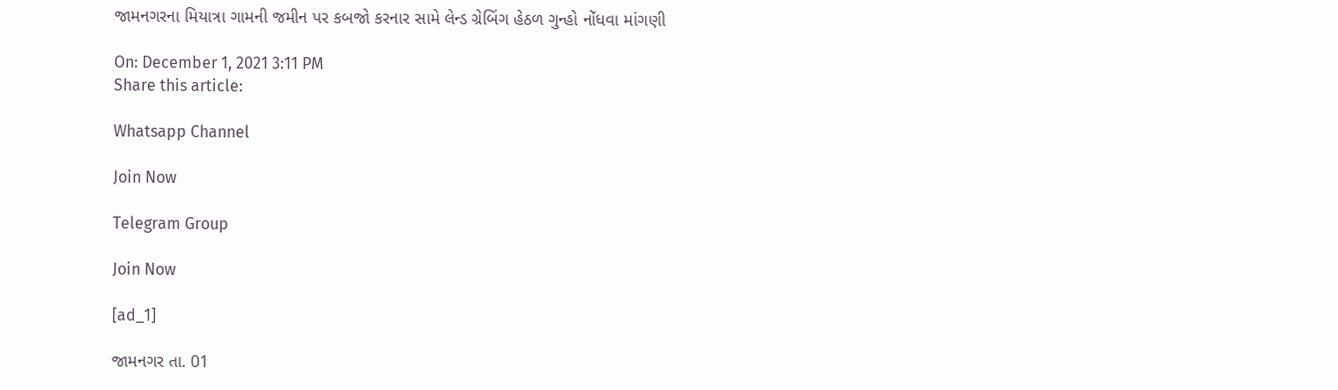જામનગરના મિયાત્રા ગામની જમીન પર કબજો કરનાર સામે લેન્ડ ગ્રેબિંગ હેઠળ ગુન્હો નોંધવા માંગણી

On: December 1, 2021 3:11 PM
Share this article:

Whatsapp Channel

Join Now

Telegram Group

Join Now

[ad_1]

જામનગર તા. 01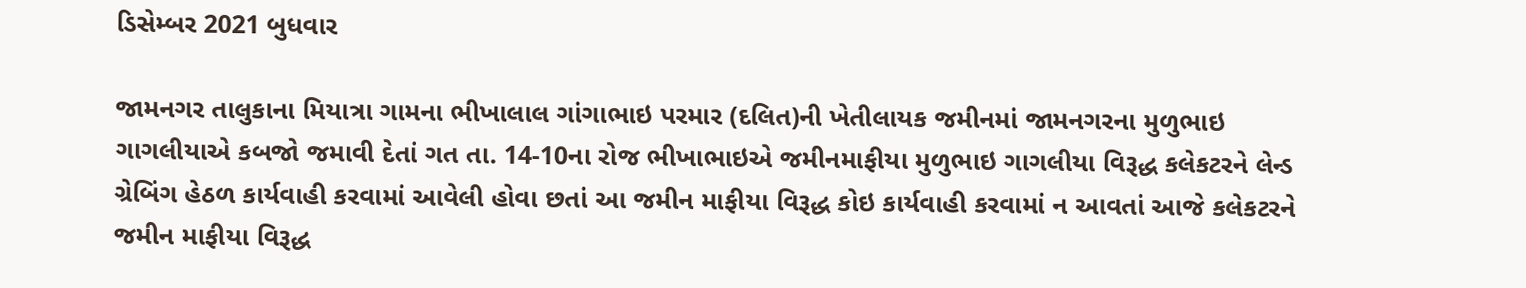ડિસેમ્બર 2021 બુધવાર

જામનગર તાલુકાના મિયાત્રા ગામના ભીખાલાલ ગાંગાભાઇ પરમાર (દલિત)ની ખેતીલાયક જમીનમાં જામનગરના મુળુભાઇ ગાગલીયાએ કબજો જમાવી દેતાં ગત તા. 14-10ના રોજ ભીખાભાઇએ જમીનમાફીયા મુળુભાઇ ગાગલીયા વિરૂદ્ધ કલેકટરને લેન્ડ ગ્રેબિંગ હેઠળ કાર્યવાહી કરવામાં આવેલી હોવા છતાં આ જમીન માફીયા વિરૂદ્ધ કોઇ કાર્યવાહી કરવામાં ન આવતાં આજે કલેકટરને જમીન માફીયા વિરૂદ્ધ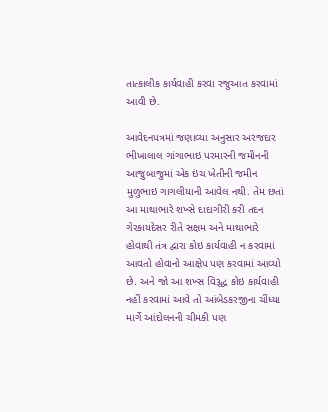તાત્કાલીક કાર્યવાહી કરવા રજુઆત કરવામાં આવી છે.

આવેદનપત્રમાં જણાવ્યા અનુસાર અરજદાર ભીખાલાલ ગાંગાભાઇ પરમારની જમીનની આજુબાજુમાં એક ઇંચ ખેતીની જમીન મુળુભાઇ ગાગલીયાની આવેલ નથી. તેમ છતાં આ માથાભારે શખ્સે દાદાગીરી કરી તદન ગેરકાયદેસર રીતે સક્ષમ અને માથાભારે હોવાથી તંત્ર દ્વારા કોઇ કાર્યવાહી ન કરવામાં આવતો હોવાનો આક્ષેપ પણ કરવામાં આવ્યો છે. અને જો આ શખ્સ વિરૂદ્ધ કોઇ કાર્યવાહી નહીં કરવામાં આવે તો આંબેડકરજીના ચીંધ્યા માર્ગે આંદોલનની ચીમકી પણ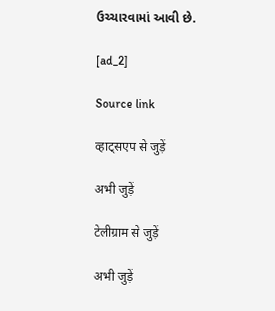ઉચ્ચારવામાં આવી છે.

[ad_2]

Source link

व्हाट्सएप से जुड़ें

अभी जुड़ें

टेलीग्राम से जुड़ें

अभी जुड़ें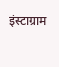इंस्टाग्राम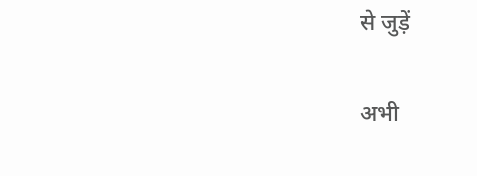से जुड़ें

अभी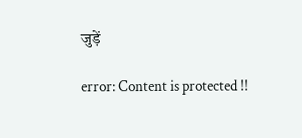जुड़ें

error: Content is protected !!